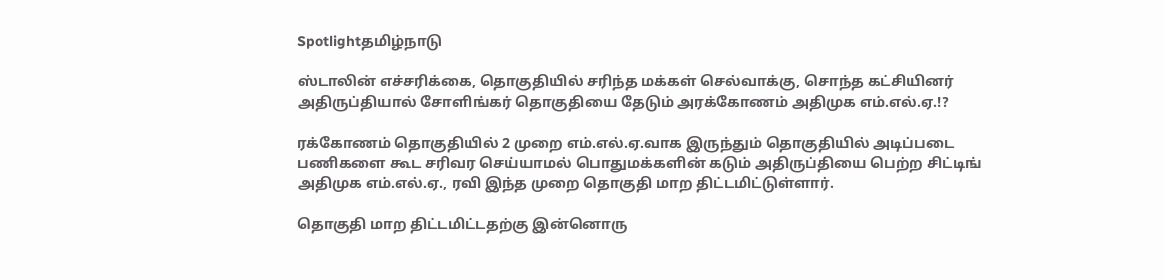Spotlightதமிழ்நாடு

ஸ்டாலின் எச்சரிக்கை, தொகுதியில் சரிந்த மக்கள் செல்வாக்கு, சொந்த கட்சியினர் அதிருப்தியால் சோளிங்கர் தொகுதியை தேடும் அரக்கோணம் அதிமுக எம்.எல்.ஏ.!?

ரக்கோணம் தொகுதியில் 2 முறை எம்.எல்.ஏ.வாக இருந்தும் தொகுதியில் அடிப்படை பணிகளை கூட சரிவர செய்யாமல் பொதுமக்களின் கடும் அதிருப்தியை பெற்ற சிட்டிங் அதிமுக எம்.எல்.ஏ., ரவி இந்த முறை தொகுதி மாற திட்டமிட்டுள்ளார்.

தொகுதி மாற திட்டமிட்டதற்கு இன்னொரு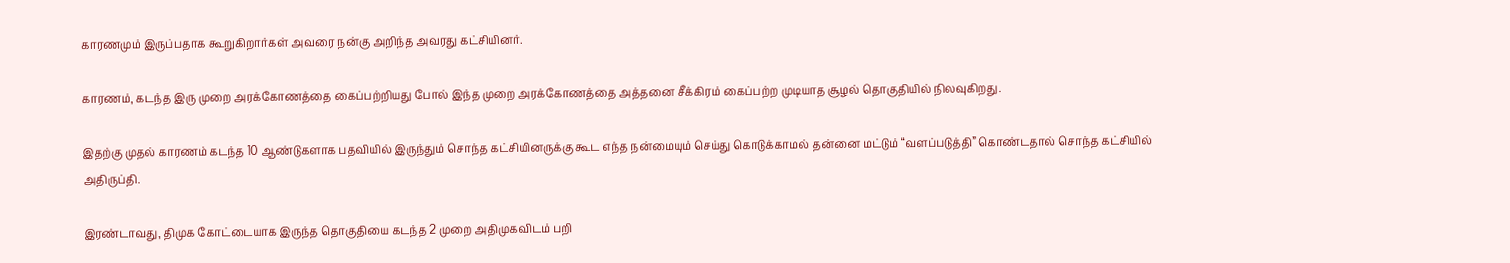காரணமும் இருப்பதாக கூறுகிறார்கள் அவரை நன்கு அறிந்த அவரது கட்சியினர்.

காரணம், கடந்த இரு முறை அரக்கோணத்தை கைப்பற்றியது போல் இந்த முறை அரக்கோணத்தை அத்தனை சீக்கிரம் கைப்பற்ற முடியாத சூழல் தொகுதியில் நிலவுகிறது.

இதற்கு முதல் காரணம் கடந்த 10 ஆண்டுகளாக பதவியில் இருந்தும் சொந்த கட்சியினருக்கு கூட எந்த நன்மையும் செய்து கொடுக்காமல் தன்னை மட்டும் “வளப்படுத்தி” கொண்டதால் சொந்த கட்சியில் அதிருப்தி.

இரண்டாவது, திமுக கோட்டையாக இருந்த தொகுதியை கடந்த 2 முறை அதிமுகவிடம் பறி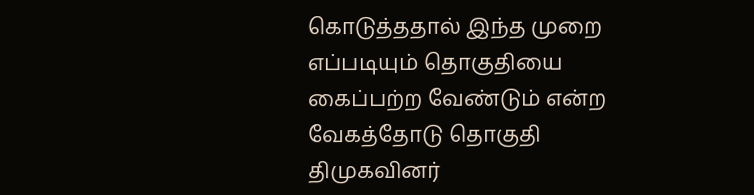கொடுத்ததால் இந்த முறை எப்படியும் தொகுதியை கைப்பற்ற வேண்டும் என்ற வேகத்தோடு தொகுதி திமுகவினர்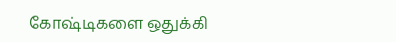கோஷ்டிகளை ஒதுக்கி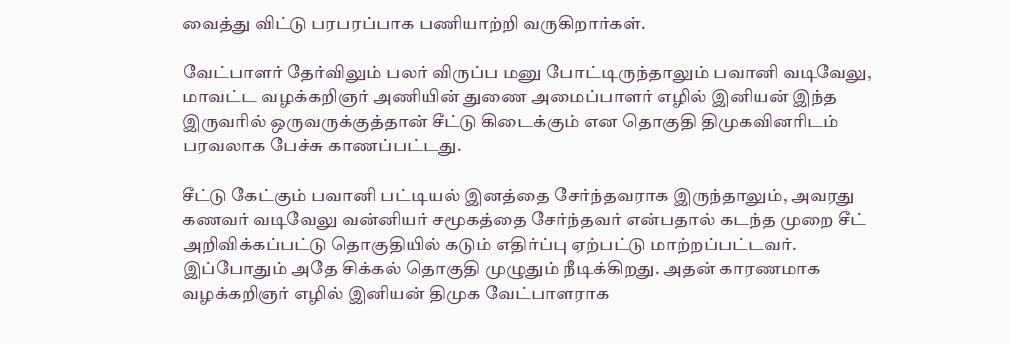வைத்து விட்டு பரபரப்பாக பணியாற்றி வருகிறார்கள்.

வேட்பாளர் தேர்விலும் பலர் விருப்ப மனு போட்டிருந்தாலும் பவானி வடிவேலு, மாவட்ட வழக்கறிஞர் அணியின் துணை அமைப்பாளர் எழில் இனியன் இந்த இருவரில் ஒருவருக்குத்தான் சீட்டு கிடைக்கும் என தொகுதி திமுகவினரிடம் பரவலாக பேச்சு காணப்பட்டது.

சீட்டு கேட்கும் பவானி பட்டியல் இனத்தை சேர்ந்தவராக இருந்தாலும், அவரது கணவர் வடிவேலு வன்னியர் சமூகத்தை சேர்ந்தவர் என்பதால் கடந்த முறை சீட் அறிவிக்கப்பட்டு தொகுதியில் கடும் எதிர்ப்பு ஏற்பட்டு மாற்றப்பட்டவர். இப்போதும் அதே சிக்கல் தொகுதி முழுதும் நீடிக்கிறது. அதன் காரணமாக வழக்கறிஞர் எழில் இனியன் திமுக வேட்பாளராக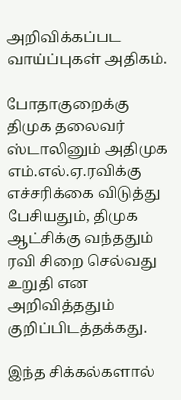அறிவிக்கப்பட வாய்ப்புகள் அதிகம்.

போதாகுறைக்கு திமுக தலைவர் ஸ்டாலினும் அதிமுக எம்.எல்.ஏ.ரவிக்கு எச்சரிக்கை விடுத்து பேசியதும், திமுக ஆட்சிக்கு வந்ததும் ரவி சிறை செல்வது உறுதி என அறிவித்ததும் குறிப்பிடத்தக்கது.

இந்த சிக்கல்களால்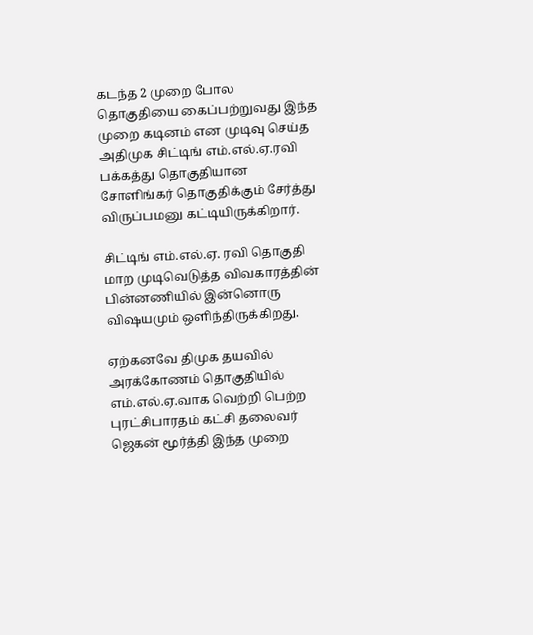கடந்த 2 முறை போல தொகுதியை கைப்பற்றுவது இந்த முறை கடினம் என முடிவு செய்த அதிமுக சிட்டிங் எம்.எல்.ஏ.ரவி பக்கத்து தொகுதியான சோளிங்கர் தொகுதிக்கும் சேர்த்து விருப்பமனு கட்டியிருக்கிறார்.

சிட்டிங் எம்.எல்.ஏ. ரவி தொகுதி மாற முடிவெடுத்த விவகாரத்தின் பின்னணியில் இன்னொரு விஷயமும் ஒளிந்திருக்கிறது.

ஏற்கனவே திமுக தயவில் அரக்கோணம் தொகுதியில் எம்.எல்.ஏ.வாக வெற்றி பெற்ற புரட்சிபாரதம் கட்சி தலைவர் ஜெகன் மூர்த்தி இந்த முறை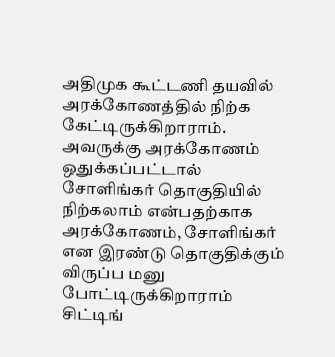அதிமுக கூட்டணி தயவில் அரக்கோணத்தில் நிற்க கேட்டிருக்கிறாராம். அவருக்கு அரக்கோணம் ஒதுக்கப்பட்டால் சோளிங்கர் தொகுதியில் நிற்கலாம் என்பதற்காக அரக்கோணம், சோளிங்கர் என இரண்டு தொகுதிக்கும் விருப்ப மனு போட்டிருக்கிறாராம் சிட்டிங்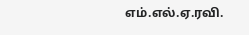எம்.எல்.ஏ.ரவி.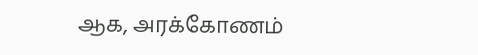ஆக, அரக்கோணம்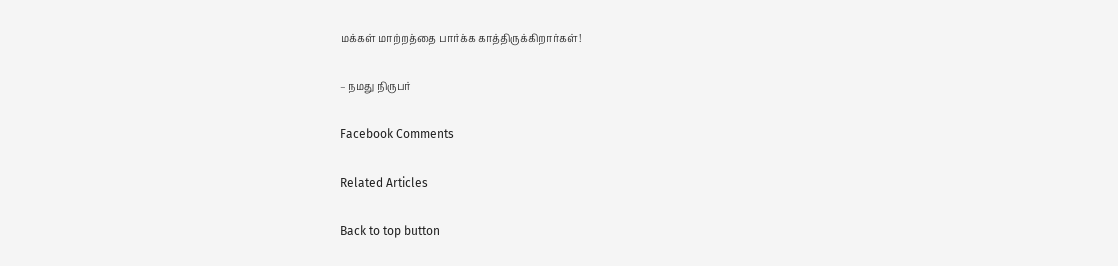மக்கள் மாற்றத்தை பார்க்க காத்திருக்கிறார்கள்!

– நமது நிருபர்

Facebook Comments

Related Articles

Back to top button